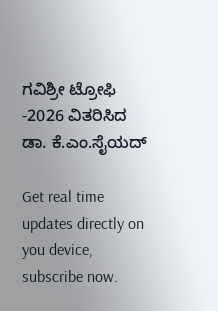ಗವಿಶ್ರೀ ಟ್ರೋಫಿ -2026 ವಿತರಿಸಿದ ಡಾ. ಕೆ.ಎಂ.ಸೈಯದ್

Get real time updates directly on you device, subscribe now.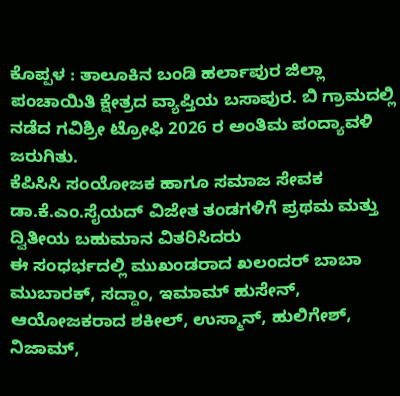ಕೊಪ್ಪಳ : ತಾಲೂಕಿನ ಬಂಡಿ ಹರ್ಲಾಪುರ ಜಿಲ್ಲಾ ಪಂಚಾಯಿತಿ ಕ್ಷೇತ್ರದ ವ್ಯಾಪ್ತಿಯ ಬಸಾಪುರ. ಬಿ ಗ್ರಾಮದಲ್ಲಿ ನಡೆದ ಗವಿಶ್ರೀ ಟ್ರೋಫಿ 2026 ರ ಅಂತಿಮ ಪಂದ್ಯಾವಳಿ ಜರುಗಿತು.
ಕೆಪಿಸಿಸಿ ಸಂಯೋಜಕ ಹಾಗೂ ಸಮಾಜ ಸೇವಕ ಡಾ.ಕೆ.ಎಂ.ಸೈಯದ್ ವಿಜೇತ ತಂಡಗಳಿಗೆ ಪ್ರಥಮ ಮತ್ತು ದ್ವಿತೀಯ ಬಹುಮಾನ ವಿತರಿಸಿದರು
ಈ ಸಂಧರ್ಭದಲ್ಲಿ ಮುಖಂಡರಾದ ಖಲಂದರ್ ಬಾಬಾ ಮುಬಾರಕ್, ಸದ್ದಾಂ, ಇಮಾಮ್ ಹುಸೇನ್, ಆಯೋಜಕರಾದ ಶಕೀಲ್, ಉಸ್ಮಾನ್, ಹುಲಿಗೇಶ್, ನಿಜಾಮ್,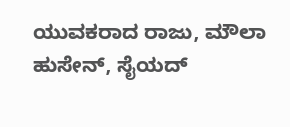ಯುವಕರಾದ ರಾಜು, ಮೌಲಾ ಹುಸೇನ್, ಸೈಯದ್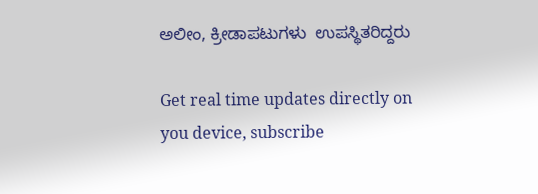ಅಲೀಂ, ಕ್ರೀಡಾಪಟುಗಳು  ಉಪಸ್ಥಿತರಿದ್ದರು

Get real time updates directly on you device, subscribe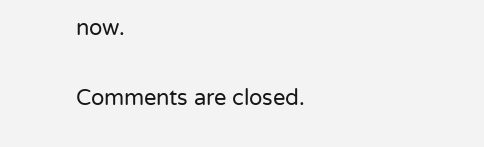now.

Comments are closed.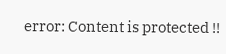error: Content is protected !!